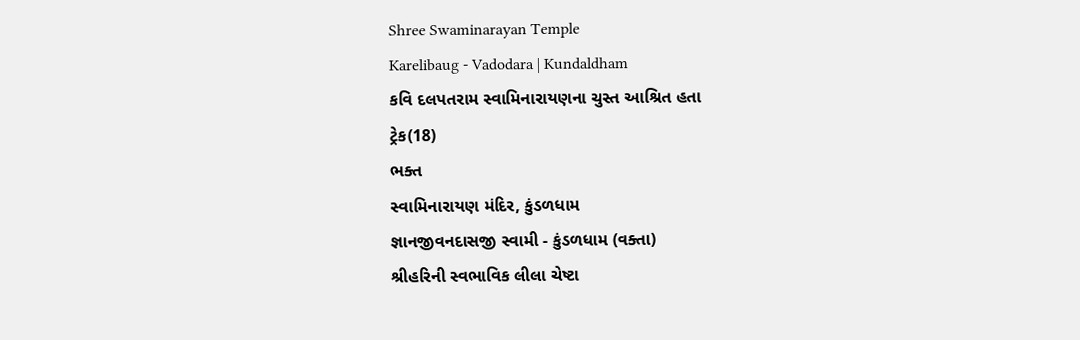Shree Swaminarayan Temple
Karelibaug - Vadodara | Kundaldham
કવિ દલપતરામ સ્વામિનારાયણના ચુસ્ત આશ્રિત હતા
ટ્રેક(18)
ભક્ત
સ્વામિનારાયણ મંદિર, કુંડળધામ
જ્ઞાનજીવનદાસજી સ્વામી - કુંડળધામ (વક્તા)
શ્રીહરિની સ્વભાવિક લીલા ચેષ્ટા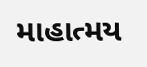માહાત્મય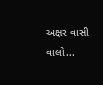અક્ષર વાસી વાલો...